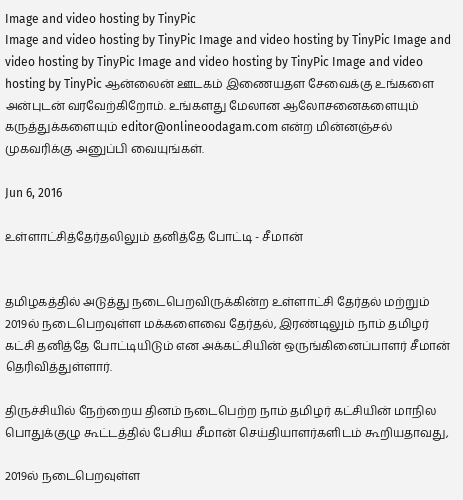Image and video hosting by TinyPic
Image and video hosting by TinyPic Image and video hosting by TinyPic Image and video hosting by TinyPic Image and video hosting by TinyPic Image and video hosting by TinyPic ஆன்லைன் ஊடகம் இணையதள சேவைக்கு உங்களை அன்புடன் வரவேற்கிறோம். உங்களது மேலான ஆலோசனைகளையும் கருத்துக்களையும் editor@onlineoodagam.com என்ற மின்னஞ்சல் முகவரிக்கு அனுப்பி வையுங்கள்.

Jun 6, 2016

உள்ளாட்சித்தேர்தலிலும் தனித்தே போட்டி - சீமான்


தமிழகத்தில் அடுத்து நடைபெறவிருக்கின்ற உள்ளாட்சி தேர்தல் மற்றும் 2019ல் நடைபெறவுள்ள மக்களைவை தேர்தல், இரண்டிலும் நாம் தமிழர் கட்சி தனித்தே போட்டியிடும் என அக்கட்சியின் ஒருங்கினைப்பாளர் சீமான் தெரிவித்துள்ளார்.

திருச்சியில் நேற்றைய தினம் நடைபெற்ற நாம் தமிழர் கட்சியின் மாநில பொதுக்குழு கூட்டத்தில் பேசிய சீமான் செய்தியாளர்களிடம் கூறியதாவது,

2019ல் நடைபெறவுள்ள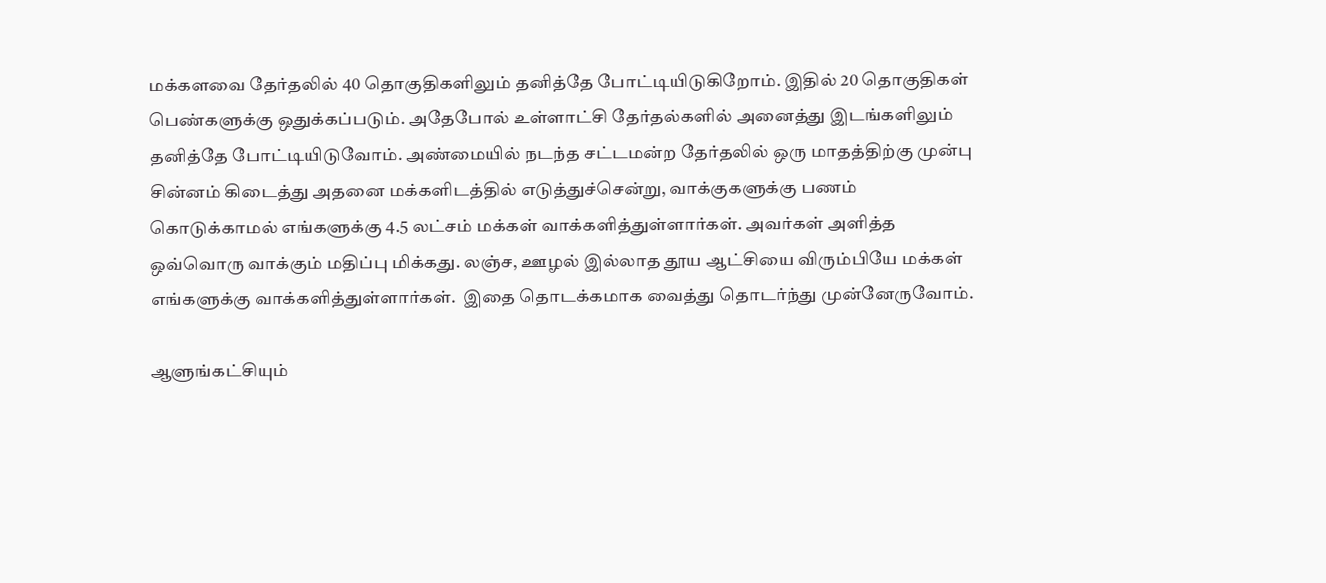மக்களவை தேர்தலில் 40 தொகுதிகளிலும் தனித்தே போட்டியிடுகிறோம். இதில் 20 தொகுதிகள் பெண்களுக்கு ஒதுக்கப்படும். அதேபோல் உள்ளாட்சி தேர்தல்களில் அனைத்து இடங்களிலும் தனித்தே போட்டியிடுவோம். அண்மையில் நடந்த சட்டமன்ற தேர்தலில் ஒரு மாதத்திற்கு முன்பு சின்னம் கிடைத்து அதனை மக்களிடத்தில் எடுத்துச்சென்று, வாக்குகளுக்கு பணம் கொடுக்காமல் எங்களுக்கு 4.5 லட்சம் மக்கள் வாக்களித்துள்ளார்கள். அவர்கள் அளித்த ஒவ்வொரு வாக்கும் மதிப்பு மிக்கது. லஞ்ச, ஊழல் இல்லாத தூய ஆட்சியை விரும்பியே மக்கள் எங்களுக்கு வாக்களித்துள்ளார்கள்.  இதை தொடக்கமாக வைத்து தொடர்ந்து முன்னேருவோம்.

ஆளுங்கட்சியும்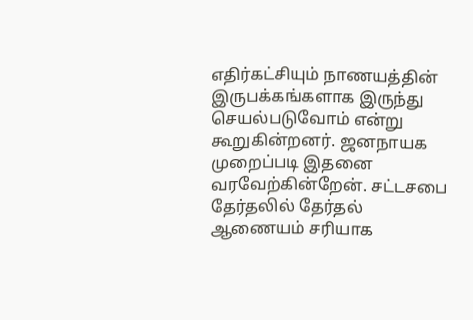எதிர்கட்சியும் நாணயத்தின் இருபக்கங்களாக இருந்து செயல்படுவோம் என்று கூறுகின்றனர். ஜனநாயக முறைப்படி இதனை வரவேற்கின்றேன். சட்டசபை தேர்தலில் தேர்தல் ஆணையம் சரியாக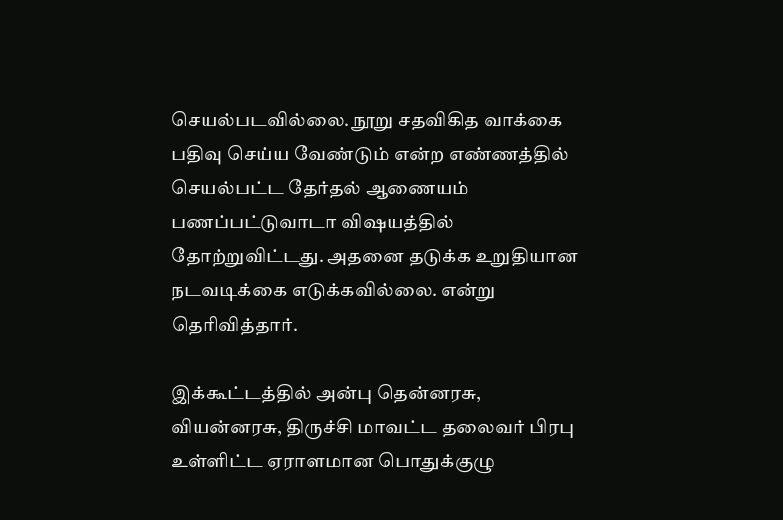செயல்படவில்லை. நூறு சதவிகித வாக்கை பதிவு செய்ய வேண்டும் என்ற எண்ணத்தில் செயல்பட்ட தேர்தல் ஆணையம் பணப்பட்டுவாடா விஷயத்தில் தோற்றுவிட்டது. அதனை தடுக்க உறுதியான நடவடிக்கை எடுக்கவில்லை. என்று தெரிவித்தார்.

இக்கூட்டத்தில் அன்பு தென்னரசு, வியன்னரசு, திருச்சி மாவட்ட தலைவர் பிரபு உள்ளிட்ட ஏராளமான பொதுக்குழு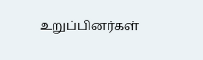உறுப்பினர்கள்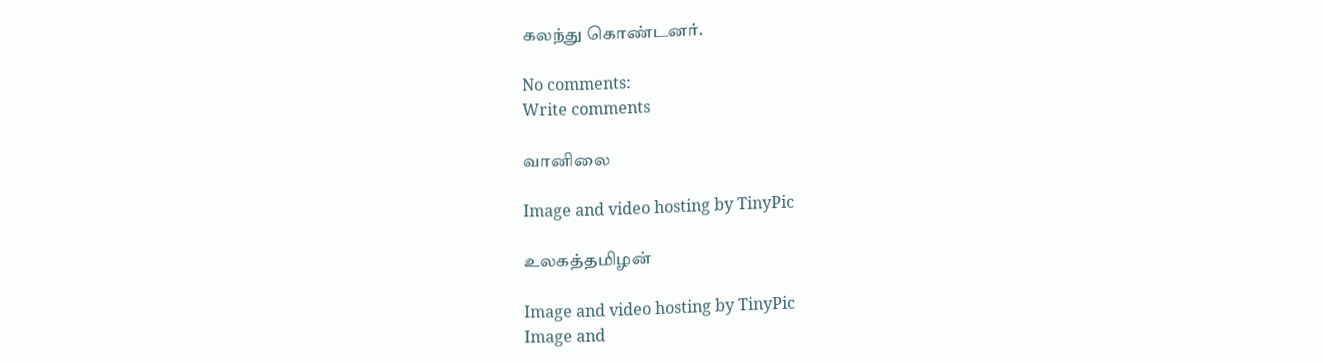கலந்து கொண்டனர்.

No comments:
Write comments

வானிலை

Image and video hosting by TinyPic

உலகத்தமிழன்

Image and video hosting by TinyPic
Image and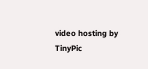video hosting by TinyPic